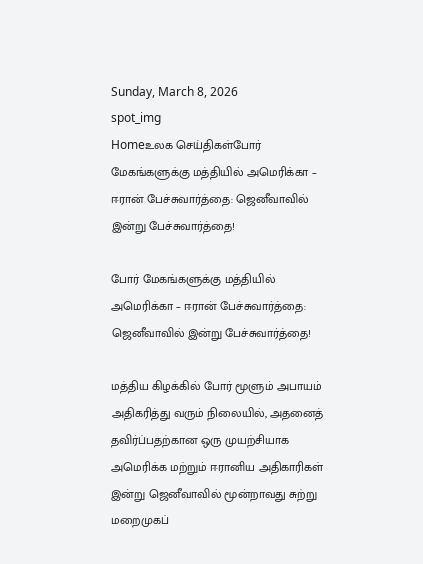Sunday, March 8, 2026
spot_img
Homeஉலக செய்திகள்போர் மேகங்களுக்கு மத்தியில் அமெரிக்கா – ஈரான் பேச்சுவார்த்தை: ஜெனீவாவில் இன்று பேச்சுவார்த்தை!

போர் மேகங்களுக்கு மத்தியில் அமெரிக்கா – ஈரான் பேச்சுவார்த்தை: ஜெனீவாவில் இன்று பேச்சுவார்த்தை!

மத்திய கிழக்கில் போர் மூளும் அபாயம் அதிகரித்து வரும் நிலையில், அதனைத் தவிர்ப்பதற்கான ஒரு முயற்சியாக அமெரிக்க மற்றும் ஈரானிய அதிகாரிகள் இன்று ஜெனீவாவில் மூன்றாவது சுற்று மறைமுகப்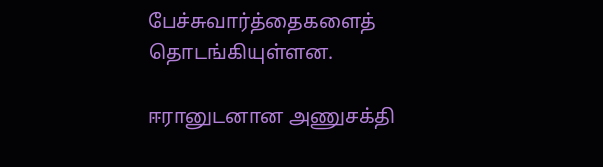பேச்சுவார்த்தைகளைத் தொடங்கியுள்ளன.

ஈரானுடனான அணுசக்தி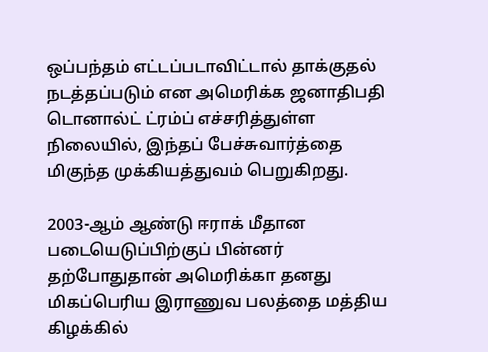ஒப்பந்தம் எட்டப்படாவிட்டால் தாக்குதல் நடத்தப்படும் என அமெரிக்க ஜனாதிபதி டொனால்ட் ட்ரம்ப் எச்சரித்துள்ள நிலையில், இந்தப் பேச்சுவார்த்தை மிகுந்த முக்கியத்துவம் பெறுகிறது.

2003-ஆம் ஆண்டு ஈராக் மீதான படையெடுப்பிற்குப் பின்னர் தற்போதுதான் அமெரிக்கா தனது மிகப்பெரிய இராணுவ பலத்தை மத்திய கிழக்கில்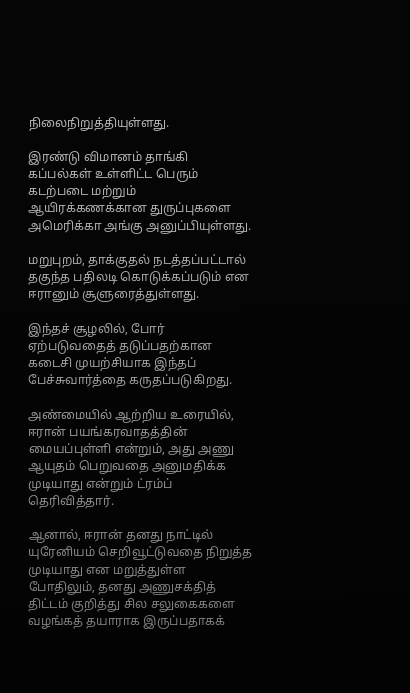நிலைநிறுத்தியுள்ளது.

இரண்டு விமானம் தாங்கி கப்பல்கள் உள்ளிட்ட பெரும் கடற்படை மற்றும் ஆயிரக்கணக்கான துருப்புகளை அமெரிக்கா அங்கு அனுப்பியுள்ளது.

மறுபுறம், தாக்குதல் நடத்தப்பட்டால் தகுந்த பதிலடி கொடுக்கப்படும் என ஈரானும் சூளுரைத்துள்ளது.

இந்தச் சூழலில், போர் ஏற்படுவதைத் தடுப்பதற்கான கடைசி முயற்சியாக இந்தப் பேச்சுவார்த்தை கருதப்படுகிறது.

அண்மையில் ஆற்றிய உரையில், ஈரான் பயங்கரவாதத்தின் மையப்புள்ளி என்றும், அது அணு ஆயுதம் பெறுவதை அனுமதிக்க முடியாது என்றும் ட்ரம்ப் தெரிவித்தார்.

ஆனால், ஈரான் தனது நாட்டில் யுரேனியம் செறிவூட்டுவதை நிறுத்த முடியாது என மறுத்துள்ள போதிலும், தனது அணுசக்தித் திட்டம் குறித்து சில சலுகைகளை வழங்கத் தயாராக இருப்பதாகக்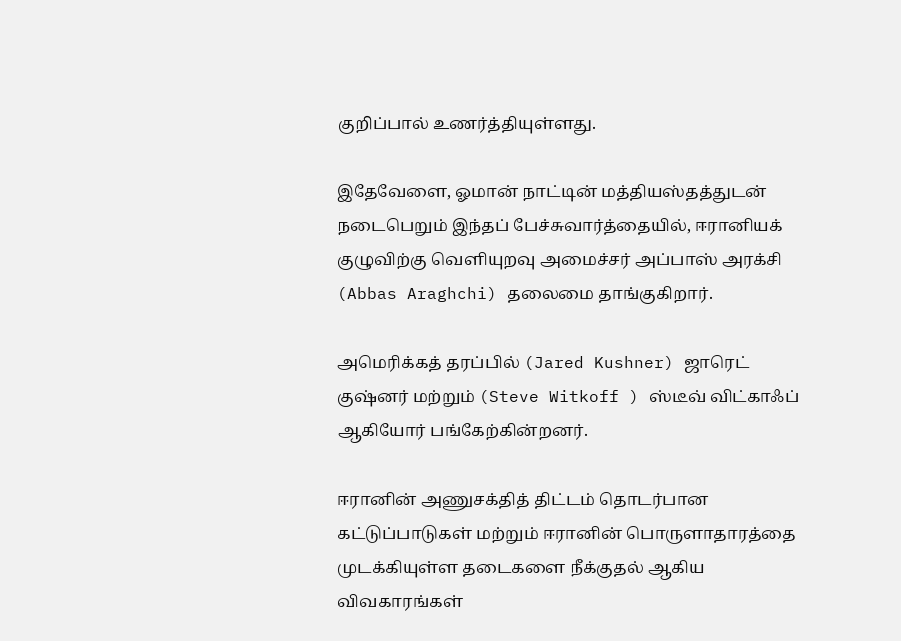குறிப்பால் உணர்த்தியுள்ளது.

இதேவேளை, ஓமான் நாட்டின் மத்தியஸ்தத்துடன் நடைபெறும் இந்தப் பேச்சுவார்த்தையில், ஈரானியக் குழுவிற்கு வெளியுறவு அமைச்சர் அப்பாஸ் அரக்சி (Abbas Araghchi) தலைமை தாங்குகிறார்.

அமெரிக்கத் தரப்பில் (Jared Kushner) ஜாரெட் குஷ்னர் மற்றும் (Steve Witkoff ) ஸ்டீவ் விட்காஃப் ஆகியோர் பங்கேற்கின்றனர்.

ஈரானின் அணுசக்தித் திட்டம் தொடர்பான கட்டுப்பாடுகள் மற்றும் ஈரானின் பொருளாதாரத்தை முடக்கியுள்ள தடைகளை நீக்குதல் ஆகிய விவகாரங்கள்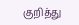குறித்து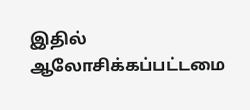இதில் ஆலோசிக்கப்பட்டமை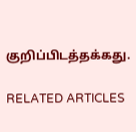குறிப்பிடத்தக்கது.

RELATED ARTICLES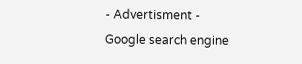- Advertisment -
Google search engine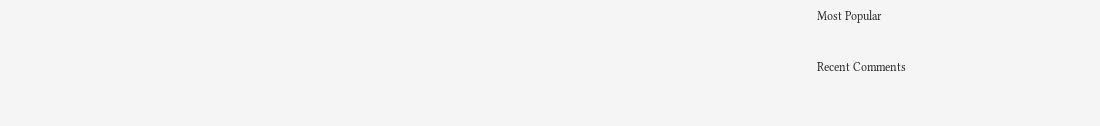Most Popular

Recent Comments